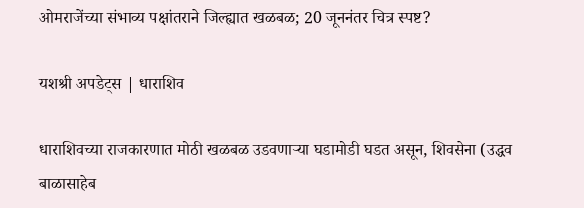ओमराजेंच्या संभाव्य पक्षांतराने जिल्ह्यात खळबळ; 20 जूननंतर चित्र स्पष्ट?

यशश्री अपडेट्स | धाराशिव

धाराशिवच्या राजकारणात मोठी खळबळ उडवणाऱ्या घडामोडी घडत असून, शिवसेना (उद्धव बाळासाहेब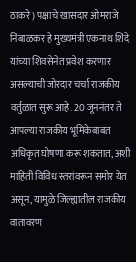ठाकरे) पक्षाचे खासदार ओमराजे निंबाळकर हे मुख्यमंत्री एकनाथ शिंदे यांच्या शिवसेनेत प्रवेश करणार असल्याची जोरदार चर्चा राजकीय वर्तुळात सुरू आहे. 20 जूननंतर ते आपल्या राजकीय भूमिकेबाबत अधिकृत घोषणा करू शकतात, अशी माहिती विविध स्तरांवरून समोर येत असून, यामुळे जिल्ह्यातील राजकीय वातावरण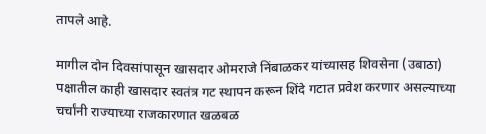तापले आहे.

मागील दोन दिवसांपासून खासदार ओमराजे निंबाळकर यांच्यासह शिवसेना (उबाठा) पक्षातील काही खासदार स्वतंत्र गट स्थापन करून शिंदे गटात प्रवेश करणार असल्याच्या चर्चांनी राज्याच्या राजकारणात खळबळ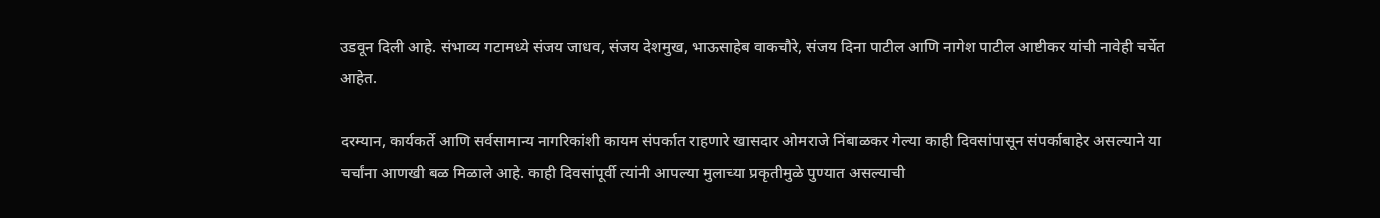उडवून दिली आहे. संभाव्य गटामध्ये संजय जाधव, संजय देशमुख, भाऊसाहेब वाकचौरे, संजय दिना पाटील आणि नागेश पाटील आष्टीकर यांची नावेही चर्चेत आहेत.

दरम्यान, कार्यकर्ते आणि सर्वसामान्य नागरिकांशी कायम संपर्कात राहणारे खासदार ओमराजे निंबाळकर गेल्या काही दिवसांपासून संपर्काबाहेर असल्याने या चर्चांना आणखी बळ मिळाले आहे. काही दिवसांपूर्वी त्यांनी आपल्या मुलाच्या प्रकृतीमुळे पुण्यात असल्याची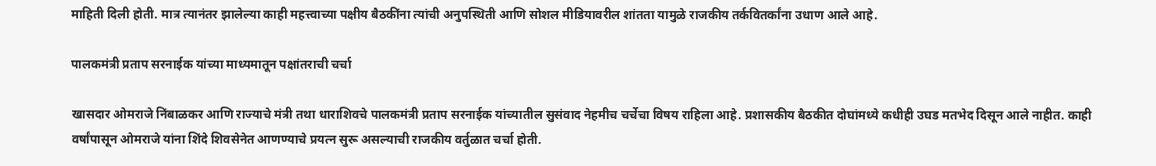माहिती दिली होती. मात्र त्यानंतर झालेल्या काही महत्त्वाच्या पक्षीय बैठकींना त्यांची अनुपस्थिती आणि सोशल मीडियावरील शांतता यामुळे राजकीय तर्कवितर्कांना उधाण आले आहे.

पालकमंत्री प्रताप सरनाईक यांच्या माध्यमातून पक्षांतराची चर्चा

खासदार ओमराजे निंबाळकर आणि राज्याचे मंत्री तथा धाराशिवचे पालकमंत्री प्रताप सरनाईक यांच्यातील सुसंवाद नेहमीच चर्चेचा विषय राहिला आहे. प्रशासकीय बैठकीत दोघांमध्ये कधीही उघड मतभेद दिसून आले नाहीत. काही वर्षांपासून ओमराजे यांना शिंदे शिवसेनेत आणण्याचे प्रयत्न सुरू असल्याची राजकीय वर्तुळात चर्चा होती.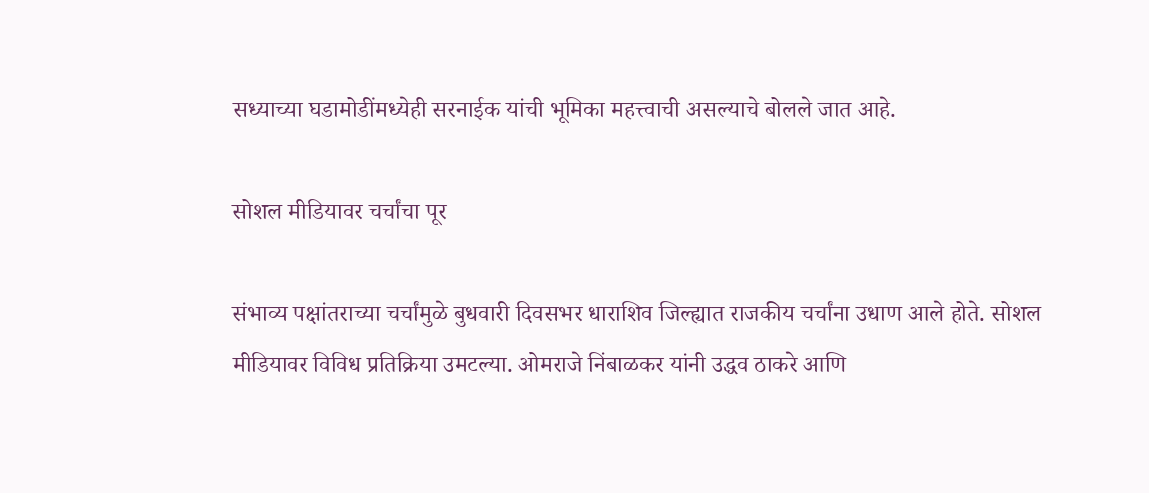सध्याच्या घडामोडींमध्येही सरनाईक यांची भूमिका महत्त्वाची असल्याचे बोलले जात आहे.

सोशल मीडियावर चर्चांचा पूर

संभाव्य पक्षांतराच्या चर्चांमुळे बुधवारी दिवसभर धाराशिव जिल्ह्यात राजकीय चर्चांना उधाण आले होते. सोशल मीडियावर विविध प्रतिक्रिया उमटल्या. ओमराजे निंबाळकर यांनी उद्धव ठाकरे आणि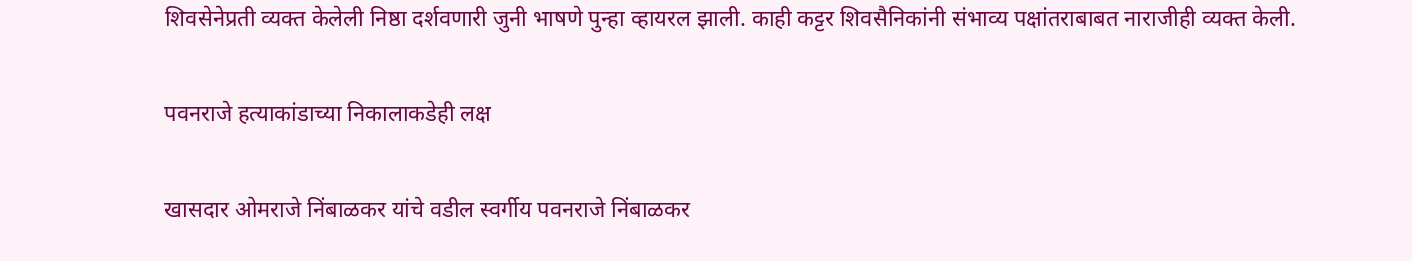शिवसेनेप्रती व्यक्त केलेली निष्ठा दर्शवणारी जुनी भाषणे पुन्हा व्हायरल झाली. काही कट्टर शिवसैनिकांनी संभाव्य पक्षांतराबाबत नाराजीही व्यक्त केली.

पवनराजे हत्याकांडाच्या निकालाकडेही लक्ष

खासदार ओमराजे निंबाळकर यांचे वडील स्वर्गीय पवनराजे निंबाळकर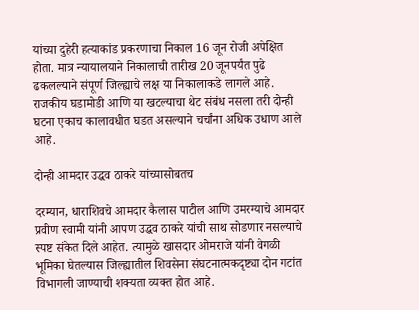यांच्या दुहेरी हत्याकांड प्रकरणाचा निकाल 16 जून रोजी अपेक्षित होता. मात्र न्यायालयाने निकालाची तारीख 20 जूनपर्यंत पुढे ढकलल्याने संपूर्ण जिल्ह्याचे लक्ष या निकालाकडे लागले आहे. राजकीय घडामोडी आणि या खटल्याचा थेट संबंध नसला तरी दोन्ही घटना एकाच कालावधीत घडत असल्याने चर्चांना अधिक उधाण आले आहे.

दोन्ही आमदार उद्धव ठाकरे यांच्यासोबतच

दरम्यान, धाराशिवचे आमदार कैलास पाटील आणि उमरग्याचे आमदार प्रवीण स्वामी यांनी आपण उद्धव ठाकरे यांची साथ सोडणार नसल्याचे स्पष्ट संकेत दिले आहेत. त्यामुळे खासदार ओमराजे यांनी वेगळी भूमिका घेतल्यास जिल्ह्यातील शिवसेना संघटनात्मकदृष्ट्या दोन गटांत विभागली जाण्याची शक्यता व्यक्त होत आहे.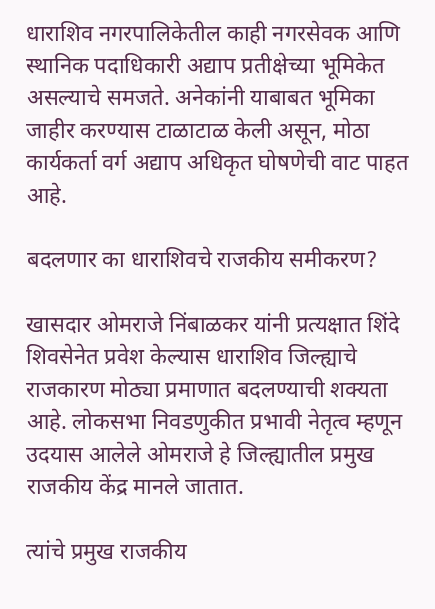धाराशिव नगरपालिकेतील काही नगरसेवक आणि स्थानिक पदाधिकारी अद्याप प्रतीक्षेच्या भूमिकेत असल्याचे समजते. अनेकांनी याबाबत भूमिका जाहीर करण्यास टाळाटाळ केली असून, मोठा कार्यकर्ता वर्ग अद्याप अधिकृत घोषणेची वाट पाहत आहे.

बदलणार का धाराशिवचे राजकीय समीकरण?

खासदार ओमराजे निंबाळकर यांनी प्रत्यक्षात शिंदे शिवसेनेत प्रवेश केल्यास धाराशिव जिल्ह्याचे राजकारण मोठ्या प्रमाणात बदलण्याची शक्यता आहे. लोकसभा निवडणुकीत प्रभावी नेतृत्व म्हणून उदयास आलेले ओमराजे हे जिल्ह्यातील प्रमुख राजकीय केंद्र मानले जातात.

त्यांचे प्रमुख राजकीय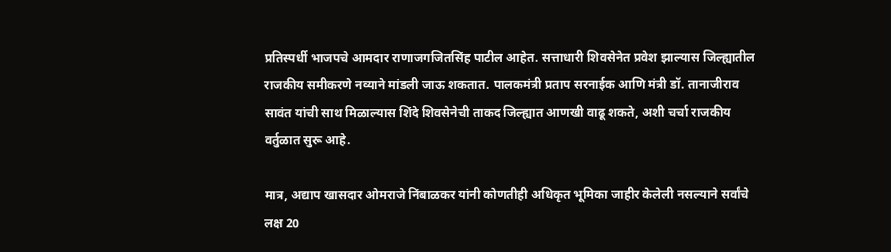प्रतिस्पर्धी भाजपचे आमदार राणाजगजितसिंह पाटील आहेत. सत्ताधारी शिवसेनेत प्रवेश झाल्यास जिल्ह्यातील राजकीय समीकरणे नव्याने मांडली जाऊ शकतात. पालकमंत्री प्रताप सरनाईक आणि मंत्री डॉ. तानाजीराव सावंत यांची साथ मिळाल्यास शिंदे शिवसेनेची ताकद जिल्ह्यात आणखी वाढू शकते, अशी चर्चा राजकीय वर्तुळात सुरू आहे.

मात्र, अद्याप खासदार ओमराजे निंबाळकर यांनी कोणतीही अधिकृत भूमिका जाहीर केलेली नसल्याने सर्वांचे लक्ष 20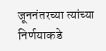जूननंतरच्या त्यांच्या निर्णयाकडे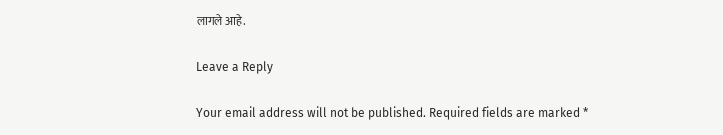लागले आहे.

Leave a Reply

Your email address will not be published. Required fields are marked *